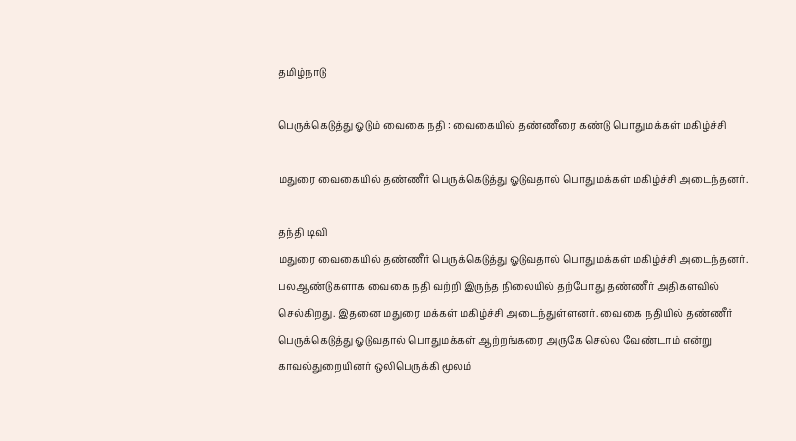தமிழ்நாடு

பெருக்கெடுத்து ஓடும் வைகை நதி : வைகையில் தண்ணீரை கண்டு பொதுமக்கள் மகிழ்ச்சி

மதுரை வைகையில் தண்ணீர் பெருக்கெடுத்து ஓடுவதால் பொதுமக்கள் மகிழ்ச்சி அடைந்தனர்.

தந்தி டிவி
மதுரை வைகையில் தண்ணீர் பெருக்கெடுத்து ஓடுவதால் பொதுமக்கள் மகிழ்ச்சி அடைந்தனர். பலஆண்டுகளாக வைகை நதி வற்றி இருந்த நிலையில் தற்போது தண்ணீர் அதிகளவில் செல்கிறது. இதனை மதுரை மக்கள் மகிழ்ச்சி அடைந்துள்ளனர். வைகை நதியில் தண்ணீர் பெருக்கெடுத்து ஓடுவதால் பொதுமக்கள் ஆற்றங்கரை அருகே செல்ல வேண்டாம் என்று காவல்துறையினர் ஒலிபெருக்கி மூலம்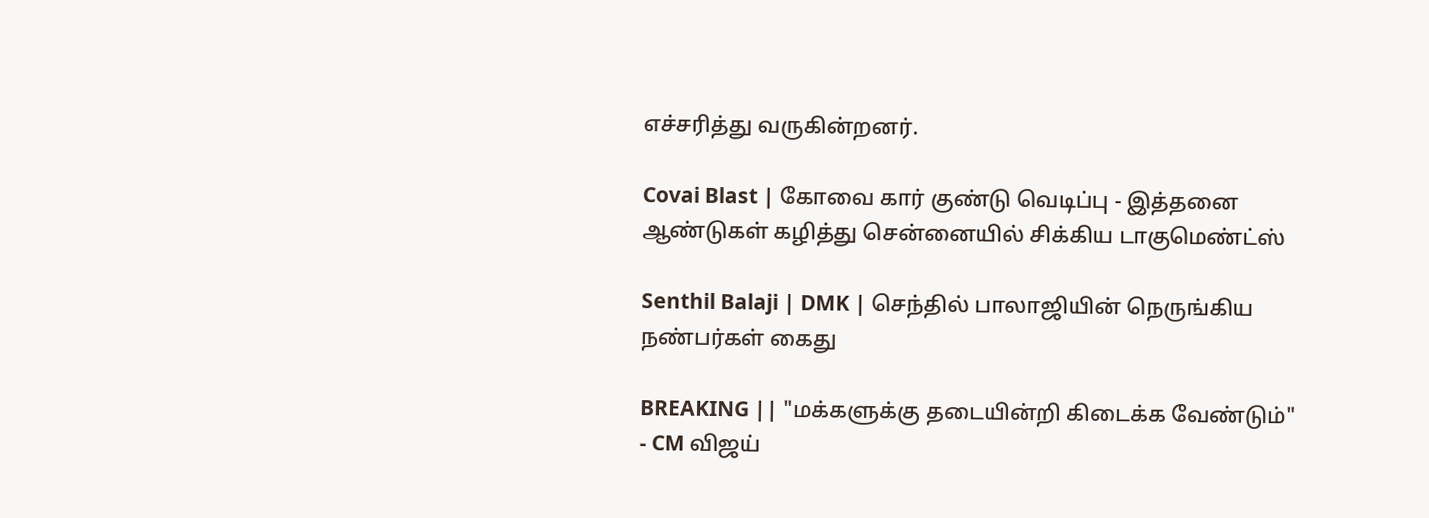எச்சரித்து வருகின்றனர்.

Covai Blast | கோவை கார் குண்டு வெடிப்பு - இத்தனை ஆண்டுகள் கழித்து சென்னையில் சிக்கிய டாகுமெண்ட்ஸ்

Senthil Balaji | DMK | செந்தில் பாலாஜியின் நெருங்கிய நண்பர்கள் கைது

BREAKING || "மக்களுக்கு தடையின்றி கிடைக்க வேண்டும்" - CM விஜய்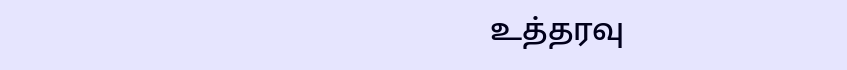உத்தரவு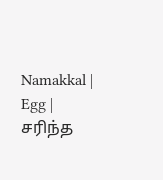Namakkal | Egg | சரிந்த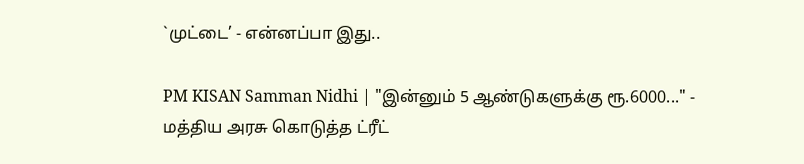`முட்டை’ - என்னப்பா இது..

PM KISAN Samman Nidhi | "இன்னும் 5 ஆண்டுகளுக்கு ரூ.6000..." - மத்திய அரசு கொடுத்த ட்ரீட்